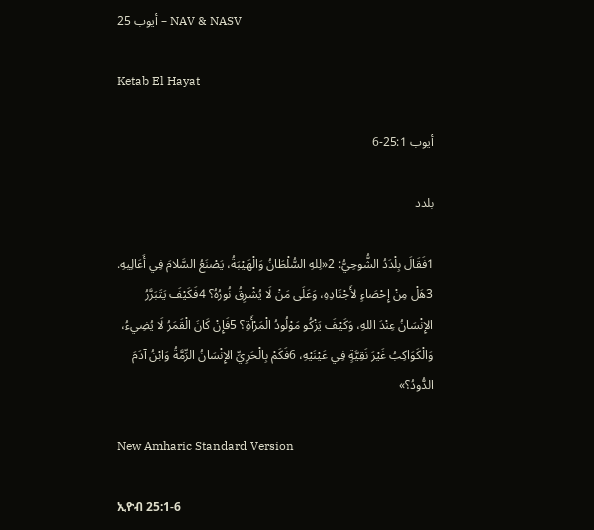أيوب 25 – NAV & NASV

Ketab El Hayat

أيوب 25:1-6

بلدد

1فَقَالَ بِلْدَدُ الشُّوحِيُّ: 2«لِلهِ السُّلْطَانُ وَالْهَيْبَةُ، يَصْنَعُ السَّلامَ فِي أَعَالِيهِ. 3هَلْ مِنْ إِحْصَاءٍ لأَجْنَادِهِ، وَعَلَى مَنْ لَا يُشْرِقُ نُورُهُ؟ 4فَكَيْفَ يَتَبَرَّرُ الإِنْسَانُ عِنْدَ اللهِ، وَكَيْفَ يَزْكُو مَوْلُودُ الْمَرْأَةِ؟ 5فَإِنْ كَانَ الْقَمَرُ لَا يُضِيءُ، وَالْكَوَاكِبُ غَيْرَ نَقِيَّةٍ فِي عَيْنَيْهِ، 6فَكَمْ بِالْحَرِيِّ الإِنْسَانُ الرِّمَّةُ وَابْنُ آدَمَ الدُّودُ؟»

New Amharic Standard Version

ኢዮብ 25:1-6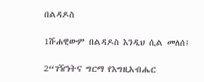በልዳዶስ

1ሹሐዊውም በልዳዶስ እንዲህ ሲል መለሰ፤

2“ገዥነትና ግርማ የእግዚአብሔር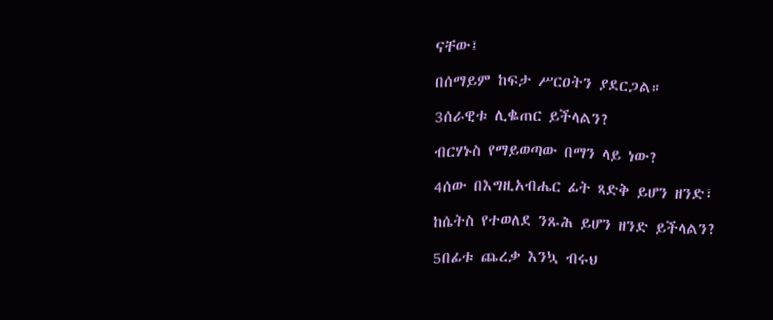ናቸው፤

በሰማይም ከፍታ ሥርዐትን ያደርጋል።

3ሰራዊቱ ሊቈጠር ይችላልን?

ብርሃኑስ የማይወጣው በማን ላይ ነው?

4ሰው በእግዚአብሔር ፊት ጻድቅ ይሆን ዘንድ፣

ከሴትስ የተወለደ ንጹሕ ይሆን ዘንድ ይችላልን?

5በፊቱ ጨረቃ እንኳ ብሩህ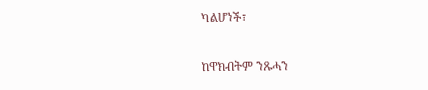ካልሆነች፣

ከዋክብትም ንጹሓን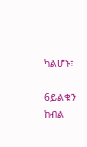ካልሆኑ፣

6ይልቁን ከብል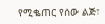የሚቈጠር የሰው ልጅ፣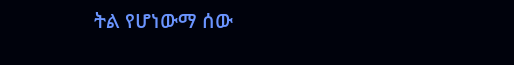ትል የሆነውማ ሰው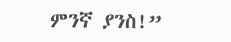ምንኛ ያንስ!”